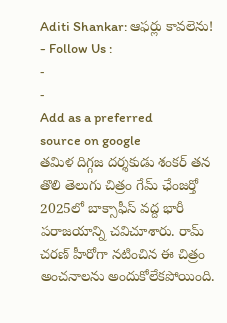Aditi Shankar: ఆఫర్లు కావలెను!
- Follow Us :
-
-
Add as a preferred
source on google
తమిళ దిగ్గజ దర్శకుడు శంకర్ తన తొలి తెలుగు చిత్రం గేమ్ ఛేంజర్తో 2025లో బాక్సాఫీస్ వద్ద భారీ పరాజయాన్ని చవిచూశారు. రామ్ చరణ్ హీరోగా నటించిన ఈ చిత్రం అంచనాలను అందుకోలేకపోయింది.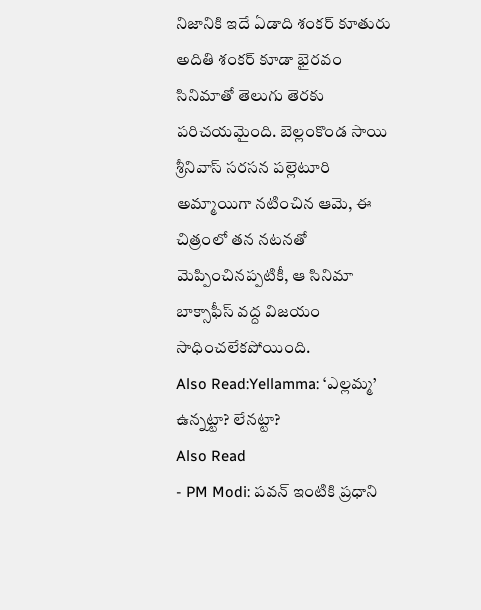నిజానికి ఇదే ఏడాది శంకర్ కూతురు అదితి శంకర్ కూడా భైరవం సినిమాతో తెలుగు తెరకు పరిచయమైంది. బెల్లంకొండ సాయి శ్రీనివాస్ సరసన పల్లెటూరి అమ్మాయిగా నటించిన ఆమె, ఈ చిత్రంలో తన నటనతో మెప్పించినప్పటికీ, ఆ సినిమా బాక్సాఫీస్ వద్ద విజయం సాధించలేకపోయింది.
Also Read:Yellamma: ‘ఎల్లమ్మ’ ఉన్నట్టా? లేనట్టా?
Also Read
- PM Modi: పవన్ ఇంటికి ప్రధాని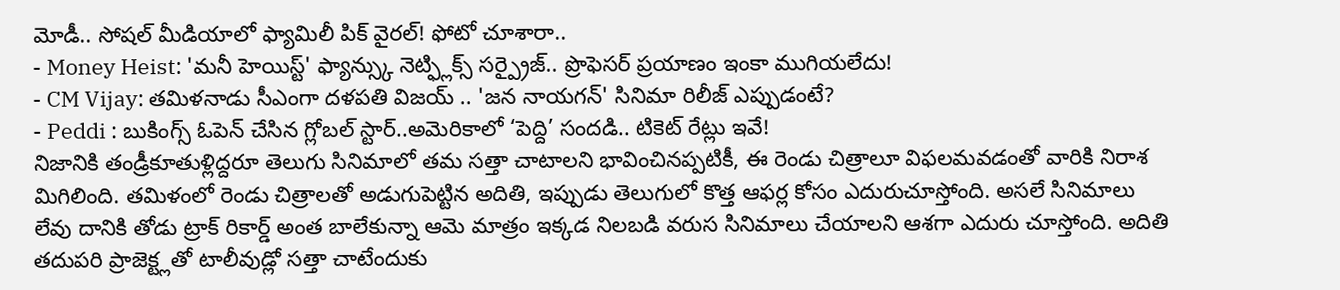మోడీ.. సోషల్ మీడియాలో ఫ్యామిలీ పిక్ వైరల్! ఫోటో చూశారా..
- Money Heist: 'మనీ హెయిస్ట్' ఫ్యాన్స్కు నెట్ఫ్లిక్స్ సర్ప్రైజ్.. ప్రొఫెసర్ ప్రయాణం ఇంకా ముగియలేదు!
- CM Vijay: తమిళనాడు సీఎంగా దళపతి విజయ్ .. 'జన నాయగన్' సినిమా రిలీజ్ ఎప్పుడంటే?
- Peddi : బుకింగ్స్ ఓపెన్ చేసిన గ్లోబల్ స్టార్..అమెరికాలో ‘పెద్ది’ సందడి.. టికెట్ రేట్లు ఇవే!
నిజానికి తండ్రీకూతుళ్లిద్దరూ తెలుగు సినిమాలో తమ సత్తా చాటాలని భావించినప్పటికీ, ఈ రెండు చిత్రాలూ విఫలమవడంతో వారికి నిరాశ మిగిలింది. తమిళంలో రెండు చిత్రాలతో అడుగుపెట్టిన అదితి, ఇప్పుడు తెలుగులో కొత్త ఆఫర్ల కోసం ఎదురుచూస్తోంది. అసలే సినిమాలు లేవు దానికి తోడు ట్రాక్ రికార్డ్ అంత బాలేకున్నా ఆమె మాత్రం ఇక్కడ నిలబడి వరుస సినిమాలు చేయాలని ఆశగా ఎదురు చూస్తోంది. అదితి తదుపరి ప్రాజెక్ట్లతో టాలీవుడ్లో సత్తా చాటేందుకు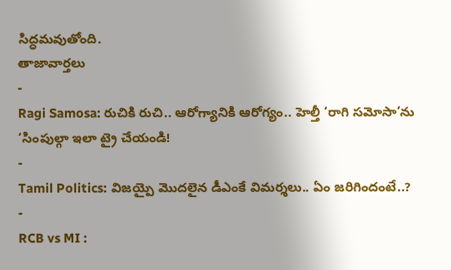సిద్ధమవుతోంది.
తాజావార్తలు
-
Ragi Samosa: రుచికి రుచి.. ఆరోగ్యానికి ఆరోగ్యం.. హెల్తీ ‘రాగి సమోసా’ను ‘సింపుల్గా ఇలా ట్రై చేయండి!
-
Tamil Politics: విజయ్పై మొదలైన డీఎంకే విమర్శలు.. ఏం జరిగిందంటే..?
-
RCB vs MI :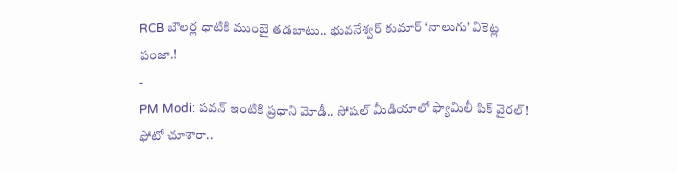RCB బౌలర్ల ధాటికి ముంబై తడబాటు.. భువనేశ్వర్ కుమార్ ‘నాలుగు’ వికెట్ల పంజా.!
-
PM Modi: పవన్ ఇంటికి ప్రధాని మోడీ.. సోషల్ మీడియాలో ఫ్యామిలీ పిక్ వైరల్! ఫోటో చూశారా..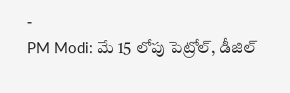-
PM Modi: మే 15 లోపు పెట్రోల్, డీజిల్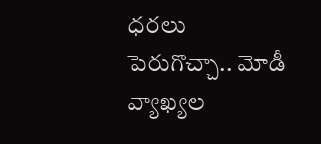ధరలు పెరుగొచ్చా.. మోడీ వ్యాఖ్యల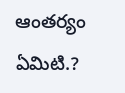ఆంతర్యం ఏమిటి.?